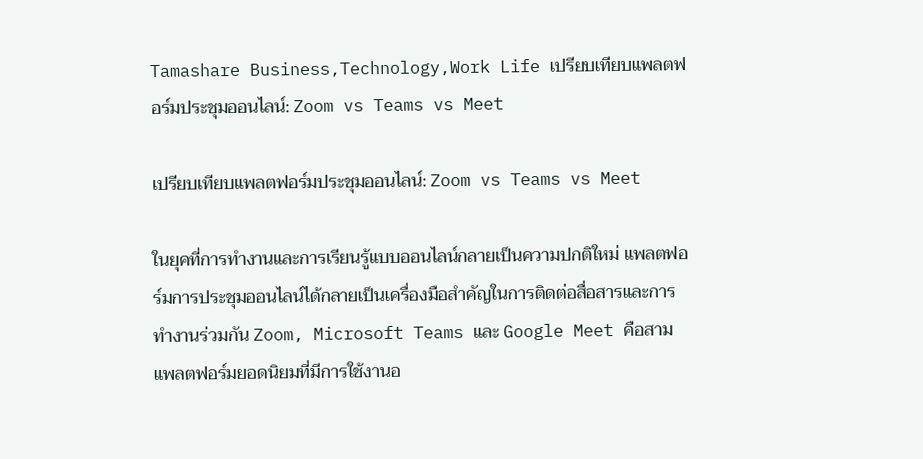Tamashare Business,Technology,Work Life เปรียบเทียบแพลตฟอร์มประชุมออนไลน์: Zoom vs Teams vs Meet

เปรียบเทียบแพลตฟอร์มประชุมออนไลน์: Zoom vs Teams vs Meet

ในยุคที่การทำงานและการเรียนรู้แบบออนไลน์กลายเป็นความปกติใหม่ แพลตฟอร์มการประชุมออนไลน์ได้กลายเป็นเครื่องมือสำคัญในการติดต่อสื่อสารและการทำงานร่วมกัน Zoom, Microsoft Teams และ Google Meet คือสามแพลตฟอร์มยอดนิยมที่มีการใช้งานอ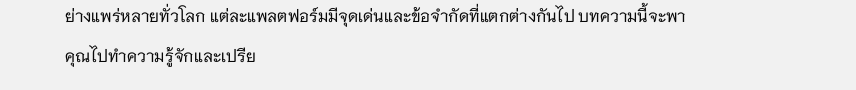ย่างแพร่หลายทั่วโลก แต่ละแพลตฟอร์มมีจุดเด่นและข้อจำกัดที่แตกต่างกันไป บทความนี้จะพาคุณไปทำความรู้จักและเปรีย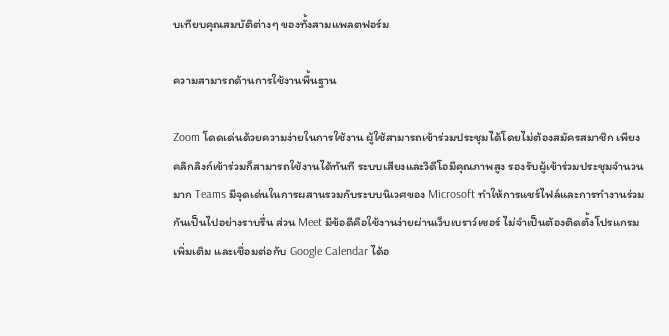บเทียบคุณสมบัติต่างๆ ของทั้งสามแพลตฟอร์ม

ความสามารถด้านการใช้งานพื้นฐาน

Zoom โดดเด่นด้วยความง่ายในการใช้งาน ผู้ใช้สามารถเข้าร่วมประชุมได้โดยไม่ต้องสมัครสมาชิก เพียงคลิกลิงก์เข้าร่วมก็สามารถใช้งานได้ทันที ระบบเสียงและวิดีโอมีคุณภาพสูง รองรับผู้เข้าร่วมประชุมจำนวนมาก Teams มีจุดเด่นในการผสานรวมกับระบบนิเวศของ Microsoft ทำให้การแชร์ไฟล์และการทำงานร่วมกันเป็นไปอย่างราบรื่น ส่วน Meet มีข้อดีคือใช้งานง่ายผ่านเว็บเบราว์เซอร์ ไม่จำเป็นต้องติดตั้งโปรแกรมเพิ่มเติม และเชื่อมต่อกับ Google Calendar ได้อ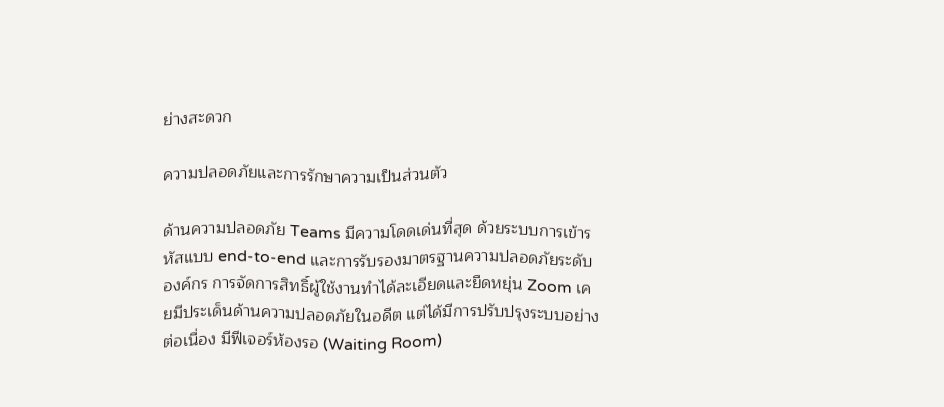ย่างสะดวก

ความปลอดภัยและการรักษาความเป็นส่วนตัว

ด้านความปลอดภัย Teams มีความโดดเด่นที่สุด ด้วยระบบการเข้ารหัสแบบ end-to-end และการรับรองมาตรฐานความปลอดภัยระดับองค์กร การจัดการสิทธิ์ผู้ใช้งานทำได้ละเอียดและยืดหยุ่น Zoom เคยมีประเด็นด้านความปลอดภัยในอดีต แต่ได้มีการปรับปรุงระบบอย่างต่อเนื่อง มีฟีเจอร์ห้องรอ (Waiting Room)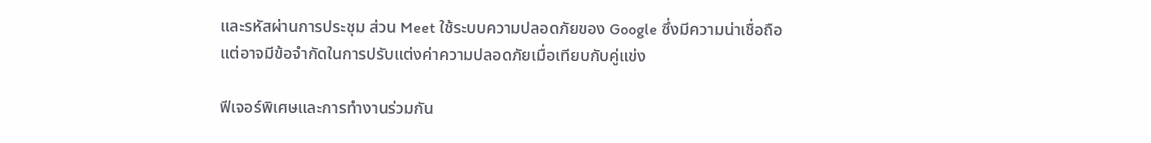และรหัสผ่านการประชุม ส่วน Meet ใช้ระบบความปลอดภัยของ Google ซึ่งมีความน่าเชื่อถือ แต่อาจมีข้อจำกัดในการปรับแต่งค่าความปลอดภัยเมื่อเทียบกับคู่แข่ง

ฟีเจอร์พิเศษและการทำงานร่วมกัน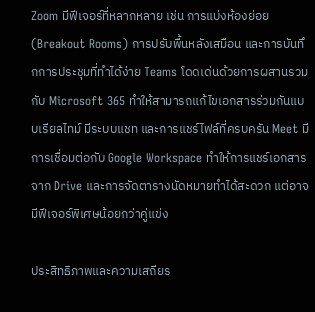Zoom มีฟีเจอร์ที่หลากหลาย เช่น การแบ่งห้องย่อย (Breakout Rooms) การปรับพื้นหลังเสมือน และการบันทึกการประชุมที่ทำได้ง่าย Teams โดดเด่นด้วยการผสานรวมกับ Microsoft 365 ทำให้สามารถแก้ไขเอกสารร่วมกันแบบเรียลไทม์ มีระบบแชท และการแชร์ไฟล์ที่ครบครัน Meet มีการเชื่อมต่อกับ Google Workspace ทำให้การแชร์เอกสารจาก Drive และการจัดตารางนัดหมายทำได้สะดวก แต่อาจมีฟีเจอร์พิเศษน้อยกว่าคู่แข่ง

ประสิทธิภาพและความเสถียร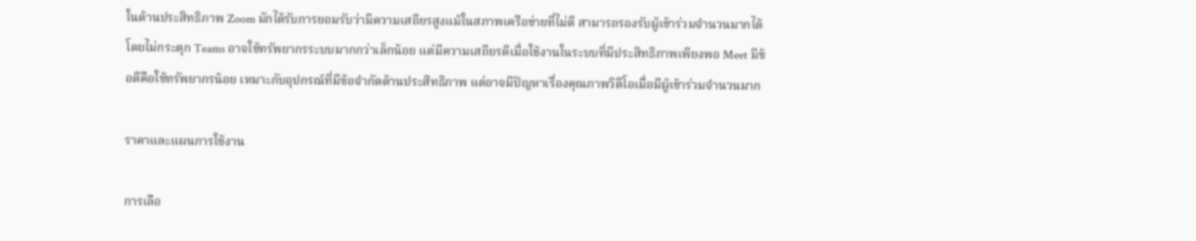ในด้านประสิทธิภาพ Zoom มักได้รับการยอมรับว่ามีความเสถียรสูงแม้ในสภาพเครือข่ายที่ไม่ดี สามารถรองรับผู้เข้าร่วมจำนวนมากได้โดยไม่กระตุก Teams อาจใช้ทรัพยากรระบบมากกว่าเล็กน้อย แต่มีความเสถียรดีเมื่อใช้งานในระบบที่มีประสิทธิภาพเพียงพอ Meet มีข้อดีคือใช้ทรัพยากรน้อย เหมาะกับอุปกรณ์ที่มีข้อจำกัดด้านประสิทธิภาพ แต่อาจมีปัญหาเรื่องคุณภาพวิดีโอเมื่อมีผู้เข้าร่วมจำนวนมาก

ราคาและแผนการใช้งาน

การเลือ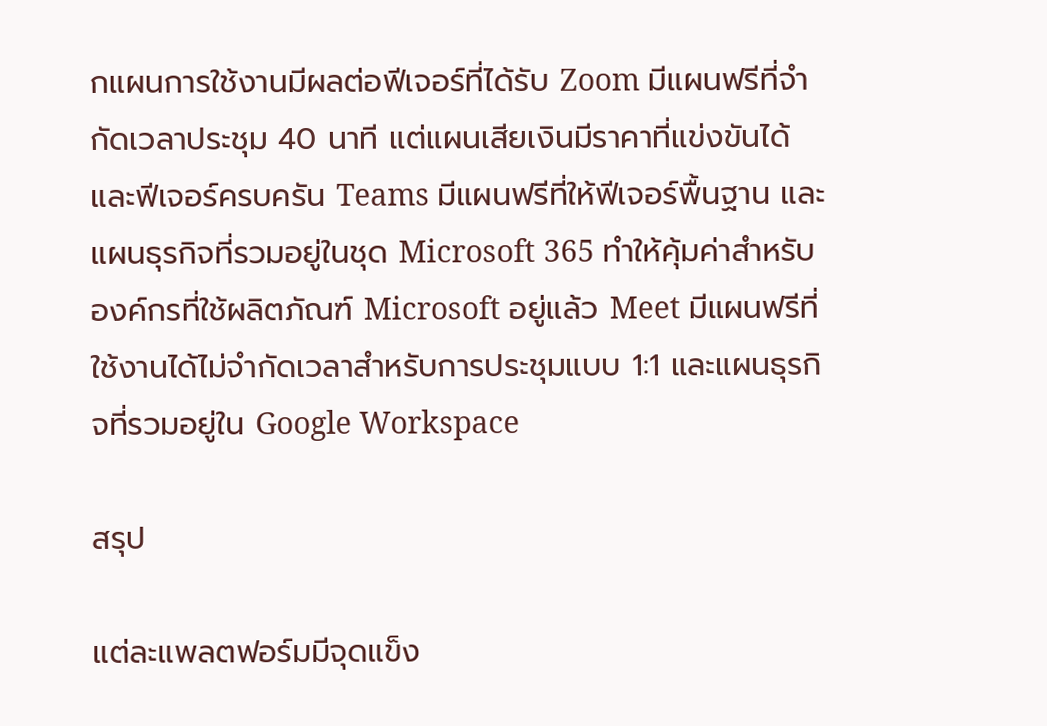กแผนการใช้งานมีผลต่อฟีเจอร์ที่ได้รับ Zoom มีแผนฟรีที่จำกัดเวลาประชุม 40 นาที แต่แผนเสียเงินมีราคาที่แข่งขันได้และฟีเจอร์ครบครัน Teams มีแผนฟรีที่ให้ฟีเจอร์พื้นฐาน และแผนธุรกิจที่รวมอยู่ในชุด Microsoft 365 ทำให้คุ้มค่าสำหรับองค์กรที่ใช้ผลิตภัณฑ์ Microsoft อยู่แล้ว Meet มีแผนฟรีที่ใช้งานได้ไม่จำกัดเวลาสำหรับการประชุมแบบ 1:1 และแผนธุรกิจที่รวมอยู่ใน Google Workspace

สรุป

แต่ละแพลตฟอร์มมีจุดแข็ง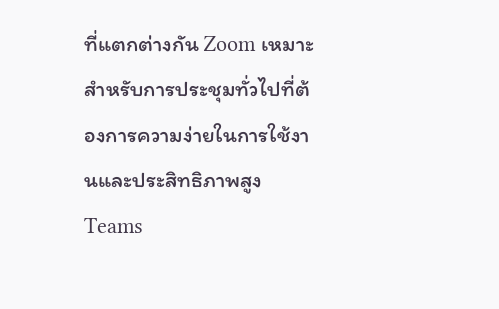ที่แตกต่างกัน Zoom เหมาะสำหรับการประชุมทั่วไปที่ต้องการความง่ายในการใช้งานและประสิทธิภาพสูง Teams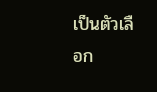เป็นตัวเลือก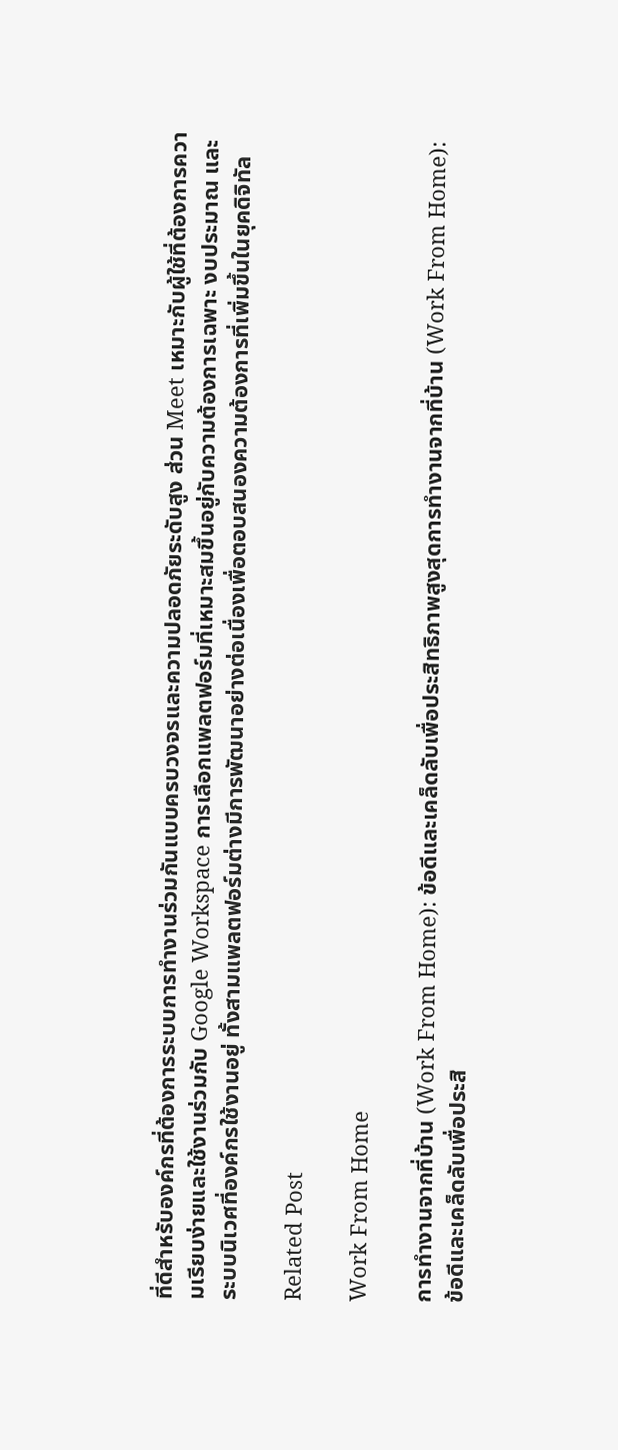ที่ดีสำหรับองค์กรที่ต้องการระบบการทำงานร่วมกันแบบครบวงจรและความปลอดภัยระดับสูง ส่วน Meet เหมาะกับผู้ใช้ที่ต้องการความเรียบง่ายและใช้งานร่วมกับ Google Workspace การเลือกแพลตฟอร์มที่เหมาะสมขึ้นอยู่กับความต้องการเฉพาะ งบประมาณ และระบบนิเวศที่องค์กรใช้งานอยู่ ทั้งสามแพลตฟอร์มต่างมีการพัฒนาอย่างต่อเนื่องเพื่อตอบสนองความต้องการที่เพิ่มขึ้นในยุคดิจิทัล

Related Post

Work From Home

การทำงานจากที่บ้าน (Work From Home): ข้อดีและเคล็ดลับเพื่อประสิทธิภาพสูงสุดการทำงานจากที่บ้าน (Work From Home): ข้อดีและเคล็ดลับเพื่อประสิ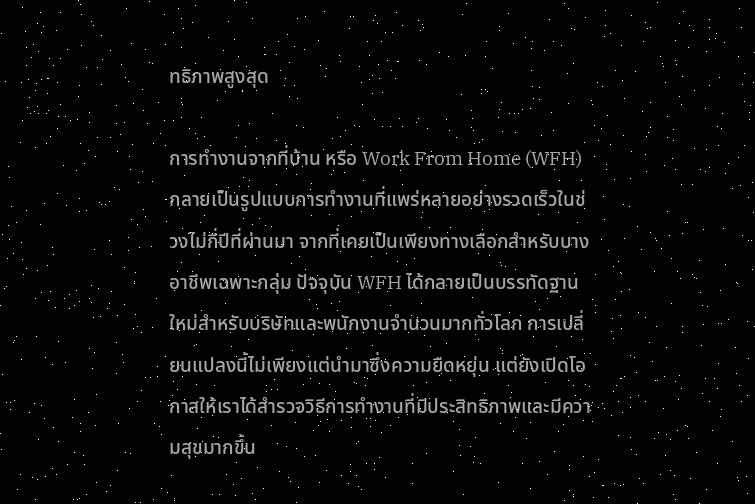ทธิภาพสูงสุด

การทำงานจากที่บ้าน หรือ Work From Home (WFH) กลายเป็นรูปแบบการทำงานที่แพร่หลายอย่างรวดเร็วในช่วงไม่กี่ปีที่ผ่านมา จากที่เคยเป็นเพียงทางเลือกสำหรับบางอาชีพเฉพาะกลุ่ม ปัจจุบัน WFH ได้กลายเป็นบรรทัดฐานใหม่สำหรับบริษัทและพนักงานจำนวนมากทั่วโลก การเปลี่ยนแปลงนี้ไม่เพียงแต่นำมาซึ่งความยืดหยุ่น แต่ยังเปิดโอกาสให้เราได้สำรวจวิธีการทำงานที่มีประสิทธิภาพและมีความสุขมากขึ้น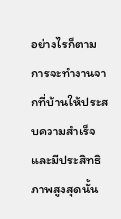อย่างไรก็ตาม การจะทำงานจากที่บ้านให้ประสบความสำเร็จและมีประสิทธิภาพสูงสุดนั้น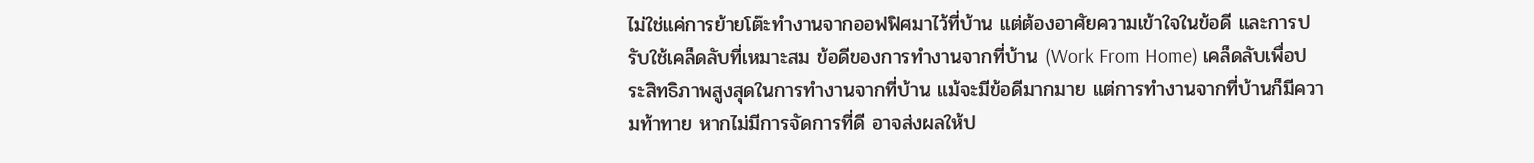ไม่ใช่แค่การย้ายโต๊ะทำงานจากออฟฟิศมาไว้ที่บ้าน แต่ต้องอาศัยความเข้าใจในข้อดี และการปรับใช้เคล็ดลับที่เหมาะสม ข้อดีของการทำงานจากที่บ้าน (Work From Home) เคล็ดลับเพื่อประสิทธิภาพสูงสุดในการทำงานจากที่บ้าน แม้จะมีข้อดีมากมาย แต่การทำงานจากที่บ้านก็มีความท้าทาย หากไม่มีการจัดการที่ดี อาจส่งผลให้ป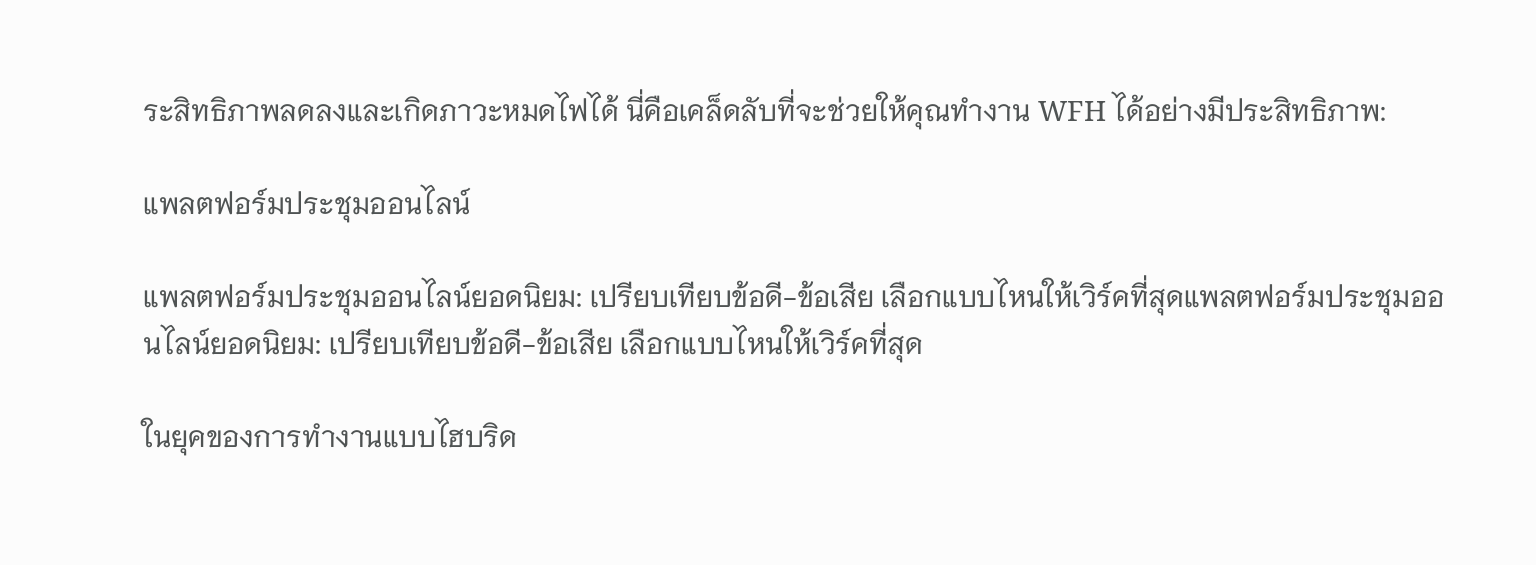ระสิทธิภาพลดลงและเกิดภาวะหมดไฟได้ นี่คือเคล็ดลับที่จะช่วยให้คุณทำงาน WFH ได้อย่างมีประสิทธิภาพ:

แพลตฟอร์มประชุมออนไลน์

แพลตฟอร์มประชุมออนไลน์ยอดนิยม: เปรียบเทียบข้อดี-ข้อเสีย เลือกแบบไหนให้เวิร์คที่สุดแพลตฟอร์มประชุมออนไลน์ยอดนิยม: เปรียบเทียบข้อดี-ข้อเสีย เลือกแบบไหนให้เวิร์คที่สุด

ในยุคของการทำงานแบบไฮบริด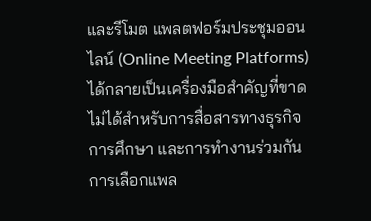และรีโมต แพลตฟอร์มประชุมออนไลน์ (Online Meeting Platforms) ได้กลายเป็นเครื่องมือสำคัญที่ขาดไม่ได้สำหรับการสื่อสารทางธุรกิจ การศึกษา และการทำงานร่วมกัน การเลือกแพล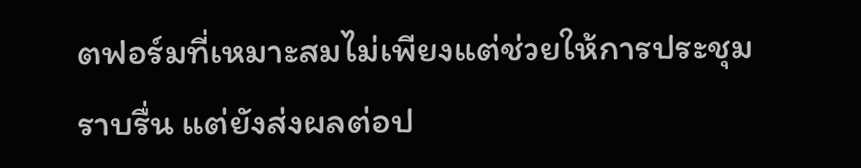ตฟอร์มที่เหมาะสมไม่เพียงแต่ช่วยให้การประชุมราบรื่น แต่ยังส่งผลต่อป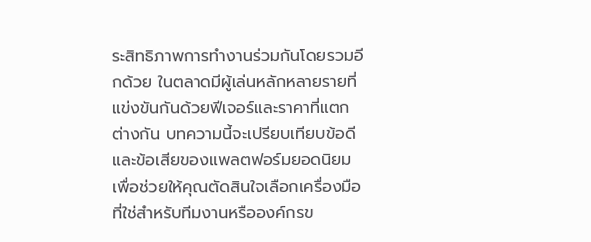ระสิทธิภาพการทำงานร่วมกันโดยรวมอีกด้วย ในตลาดมีผู้เล่นหลักหลายรายที่แข่งขันกันด้วยฟีเจอร์และราคาที่แตกต่างกัน บทความนี้จะเปรียบเทียบข้อดีและข้อเสียของแพลตฟอร์มยอดนิยม เพื่อช่วยให้คุณตัดสินใจเลือกเครื่องมือที่ใช่สำหรับทีมงานหรือองค์กรข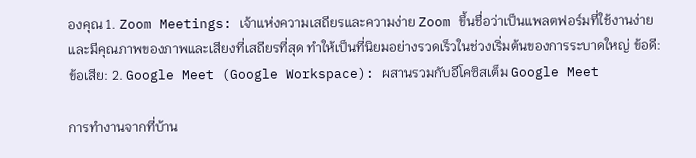องคุณ 1. Zoom Meetings: เจ้าแห่งความเสถียรและความง่าย Zoom ขึ้นชื่อว่าเป็นแพลตฟอร์มที่ใช้งานง่ายและมีคุณภาพของภาพและเสียงที่เสถียรที่สุด ทำให้เป็นที่นิยมอย่างรวดเร็วในช่วงเริ่มต้นของการระบาดใหญ่ ข้อดี: ข้อเสีย: 2. Google Meet (Google Workspace): ผสานรวมกับอีโคซิสเต็ม Google Meet

การทำงานจากที่บ้าน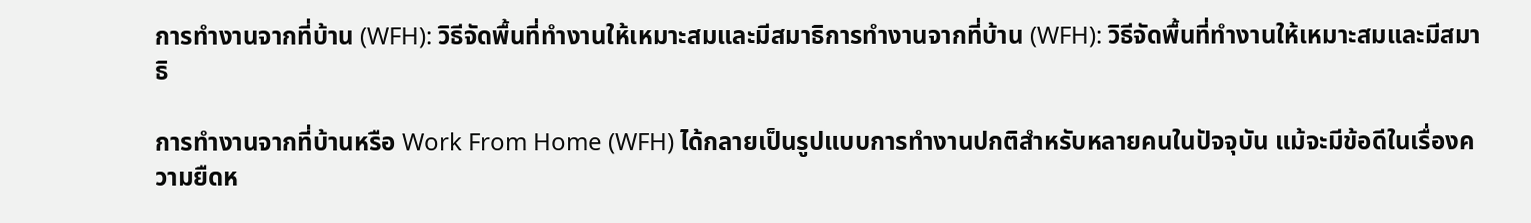การทำงานจากที่บ้าน (WFH): วิธีจัดพื้นที่ทำงานให้เหมาะสมและมีสมาธิการทำงานจากที่บ้าน (WFH): วิธีจัดพื้นที่ทำงานให้เหมาะสมและมีสมาธิ

การทำงานจากที่บ้านหรือ Work From Home (WFH) ได้กลายเป็นรูปแบบการทำงานปกติสำหรับหลายคนในปัจจุบัน แม้จะมีข้อดีในเรื่องความยืดห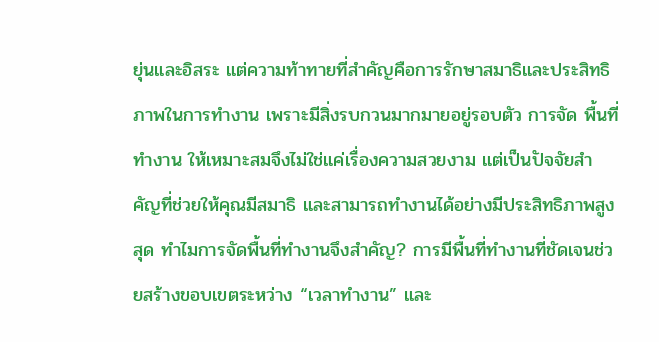ยุ่นและอิสระ แต่ความท้าทายที่สำคัญคือการรักษาสมาธิและประสิทธิภาพในการทำงาน เพราะมีสิ่งรบกวนมากมายอยู่รอบตัว การจัด พื้นที่ทำงาน ให้เหมาะสมจึงไม่ใช่แค่เรื่องความสวยงาม แต่เป็นปัจจัยสำคัญที่ช่วยให้คุณมีสมาธิ และสามารถทำงานได้อย่างมีประสิทธิภาพสูงสุด ทำไมการจัดพื้นที่ทำงานจึงสำคัญ? การมีพื้นที่ทำงานที่ชัดเจนช่วยสร้างขอบเขตระหว่าง “เวลาทำงาน” และ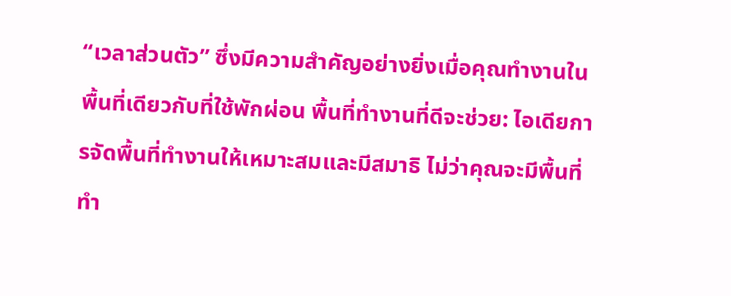“เวลาส่วนตัว” ซึ่งมีความสำคัญอย่างยิ่งเมื่อคุณทำงานในพื้นที่เดียวกับที่ใช้พักผ่อน พื้นที่ทำงานที่ดีจะช่วย: ไอเดียการจัดพื้นที่ทำงานให้เหมาะสมและมีสมาธิ ไม่ว่าคุณจะมีพื้นที่ทำ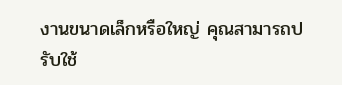งานขนาดเล็กหรือใหญ่ คุณสามารถปรับใช้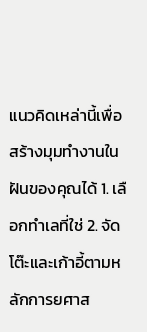แนวคิดเหล่านี้เพื่อสร้างมุมทำงานในฝันของคุณได้ 1. เลือกทำเลที่ใช่ 2. จัดโต๊ะและเก้าอี้ตามหลักการยศาส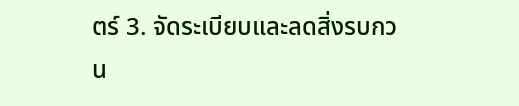ตร์ 3. จัดระเบียบและลดสิ่งรบกวน